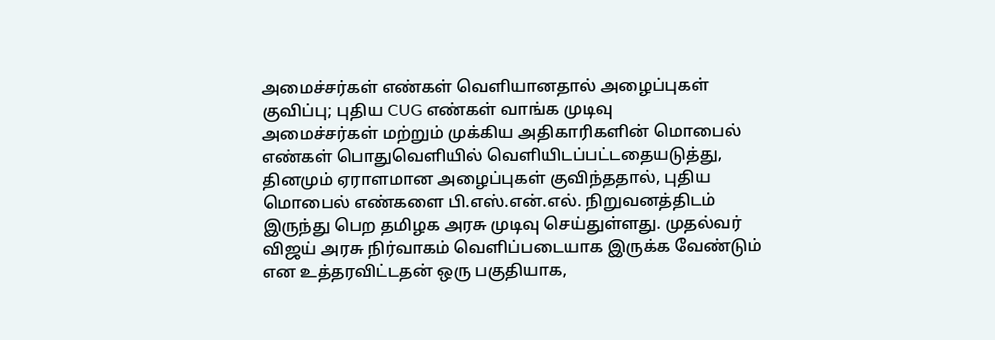அமைச்சர்கள் எண்கள் வெளியானதால் அழைப்புகள் குவிப்பு; புதிய CUG எண்கள் வாங்க முடிவு
அமைச்சர்கள் மற்றும் முக்கிய அதிகாரிகளின் மொபைல் எண்கள் பொதுவெளியில் வெளியிடப்பட்டதையடுத்து, தினமும் ஏராளமான அழைப்புகள் குவிந்ததால், புதிய மொபைல் எண்களை பி.எஸ்.என்.எல். நிறுவனத்திடம் இருந்து பெற தமிழக அரசு முடிவு செய்துள்ளது. முதல்வர் விஜய் அரசு நிர்வாகம் வெளிப்படையாக இருக்க வேண்டும் என உத்தரவிட்டதன் ஒரு பகுதியாக,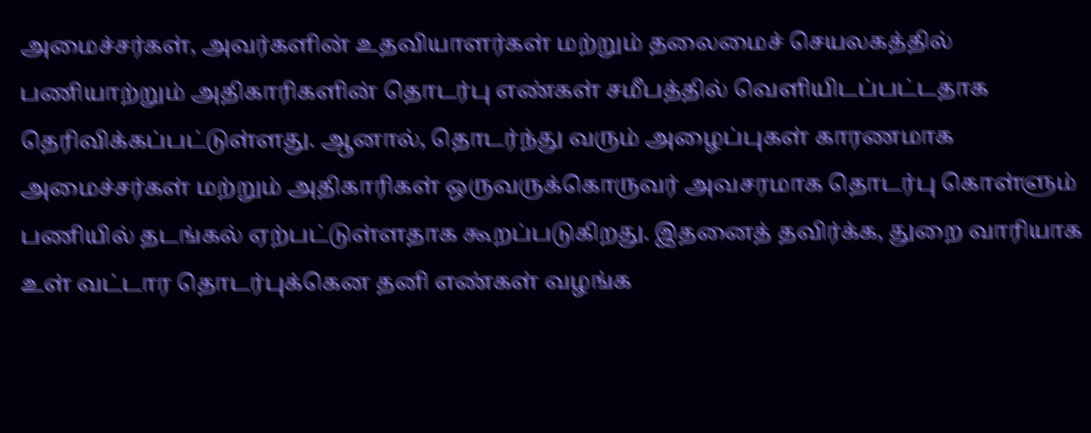அமைச்சர்கள், அவர்களின் உதவியாளர்கள் மற்றும் தலைமைச் செயலகத்தில் பணியாற்றும் அதிகாரிகளின் தொடர்பு எண்கள் சமீபத்தில் வெளியிடப்பட்டதாக தெரிவிக்கப்பட்டுள்ளது. ஆனால், தொடர்ந்து வரும் அழைப்புகள் காரணமாக அமைச்சர்கள் மற்றும் அதிகாரிகள் ஒருவருக்கொருவர் அவசரமாக தொடர்பு கொள்ளும் பணியில் தடங்கல் ஏற்பட்டுள்ளதாக கூறப்படுகிறது. இதனைத் தவிர்க்க, துறை வாரியாக உள் வட்டார தொடர்புக்கென தனி எண்கள் வழங்க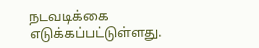நடவடிக்கை எடுக்கப்பட்டுள்ளது.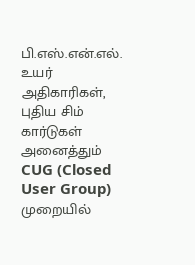பி.எஸ்.என்.எல். உயர் அதிகாரிகள், புதிய சிம் கார்டுகள் அனைத்தும் CUG (Closed User Group) முறையில்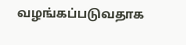வழங்கப்படுவதாக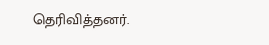தெரிவித்தனர்.